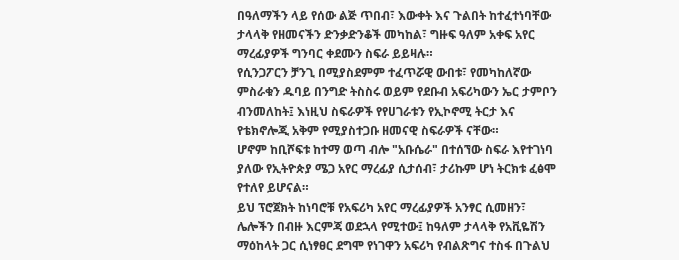በዓለማችን ላይ የሰው ልጅ ጥበብ፣ እውቀት እና ጉልበት ከተፈተነባቸው ታላላቅ የዘመናችን ድንቃድንቆች መካከል፣ ግዙፍ ዓለም አቀፍ አየር ማረፊያዎች ግንባር ቀደሙን ስፍራ ይይዛሉ።
የሲንጋፖርን ቻንጊ በሚያስደምም ተፈጥሯዊ ውበቱ፣ የመካከለኛው ምስራቁን ዱባይ በንግድ ትስስሩ ወይም የደቡብ አፍሪካውን ኤር ታምቦን ብንመለከት፤ እነዚህ ስፍራዎች የየሀገራቱን የኢኮኖሚ ትርታ እና የቴክኖሎጂ አቅም የሚያስተጋቡ ዘመናዊ ስፍራዎች ናቸው።
ሆኖም ከቢሾፍቱ ከተማ ወጣ ብሎ "አቡሴራ" በተሰኘው ስፍራ እየተገነባ ያለው የኢትዮጵያ ሜጋ አየር ማረፊያ ሲታሰብ፣ ታሪኩም ሆነ ትርክቱ ፈፅሞ የተለየ ይሆናል።
ይህ ፕሮጀክት ከነባሮቹ የአፍሪካ አየር ማረፊያዎች አንፃር ሲመዘን፣ ሌሎችን በብዙ እርምጃ ወደኋላ የሚተው፤ ከዓለም ታላላቅ የአቪዬሽን ማዕከላት ጋር ሲነፃፀር ደግሞ የነገዋን አፍሪካ የብልጽግና ተስፋ በጉልህ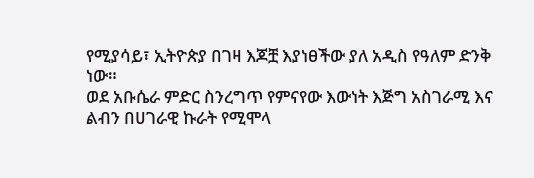የሚያሳይ፣ ኢትዮጵያ በገዛ እጆቿ እያነፀችው ያለ አዲስ የዓለም ድንቅ ነው።
ወደ አቡሴራ ምድር ስንረግጥ የምናየው እውነት እጅግ አስገራሚ እና ልብን በሀገራዊ ኩራት የሚሞላ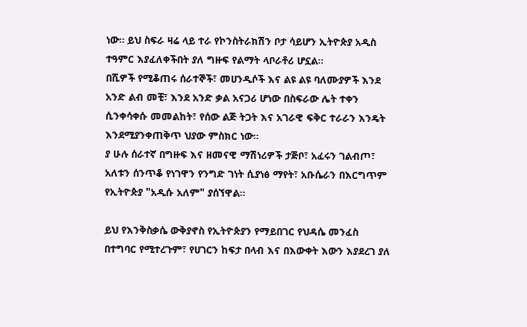ነው። ይህ ስፍራ ዛሬ ላይ ተራ የኮንስትራክሽን ቦታ ሳይሆን ኢትዮጵያ አዲስ ተዓምር እያፈለቀችበት ያለ ግዙፍ የልማት ላቦራቶሪ ሆኗል።
በሺዎች የሚቆጠሩ ሰራተኞች፣ መሀንዲሶች እና ልዩ ልዩ ባለሙያዎች እንደ አንድ ልብ መቺ፣ እንደ አንድ ቃል አናጋሪ ሆነው በስፍራው ሌት ተቀን ሲንቀሳቀሱ መመልከት፣ የሰው ልጅ ትጋት እና አገራዊ ፍቅር ተራራን እንዴት እንደሚያንቀጠቅጥ ህያው ምስክር ነው።
ያ ሁሉ ሰራተኛ በግዙፍ እና ዘመናዊ ማሽነሪዎች ታጅቦ፣ አፈሩን ገልብጦ፣ አለቱን ሰንጥቆ የነገዋን የንግድ ገነት ሲያነፅ ማየት፣ አቡሴራን በእርግጥም የኢትዮጵያ "አዲሱ አለም" ያሰኘዋል።

ይህ የእንቅስቃሴ ውቅያኖስ የኢትዮጵያን የማይበገር የህዳሴ መንፈስ በተግባር የሚተረጉም፣ የሀገርን ከፍታ በላብ እና በእውቀት እውን እያደረገ ያለ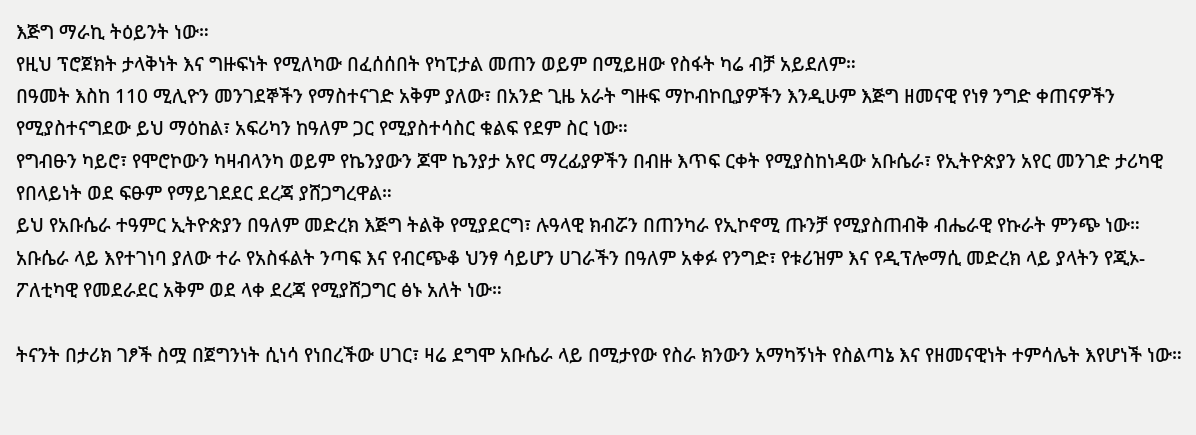እጅግ ማራኪ ትዕይንት ነው።
የዚህ ፕሮጀክት ታላቅነት እና ግዙፍነት የሚለካው በፈሰሰበት የካፒታል መጠን ወይም በሚይዘው የስፋት ካሬ ብቻ አይደለም።
በዓመት እስከ 110 ሚሊዮን መንገደኞችን የማስተናገድ አቅም ያለው፣ በአንድ ጊዜ አራት ግዙፍ ማኮብኮቢያዎችን እንዲሁም እጅግ ዘመናዊ የነፃ ንግድ ቀጠናዎችን የሚያስተናግደው ይህ ማዕከል፣ አፍሪካን ከዓለም ጋር የሚያስተሳስር ቁልፍ የደም ስር ነው።
የግብፁን ካይሮ፣ የሞሮኮውን ካዛብላንካ ወይም የኬንያውን ጆሞ ኬንያታ አየር ማረፊያዎችን በብዙ እጥፍ ርቀት የሚያስከነዳው አቡሴራ፣ የኢትዮጵያን አየር መንገድ ታሪካዊ የበላይነት ወደ ፍፁም የማይገደደር ደረጃ ያሸጋግረዋል።
ይህ የአቡሴራ ተዓምር ኢትዮጵያን በዓለም መድረክ እጅግ ትልቅ የሚያደርግ፣ ሉዓላዊ ክብሯን በጠንካራ የኢኮኖሚ ጡንቻ የሚያስጠብቅ ብሔራዊ የኩራት ምንጭ ነው።
አቡሴራ ላይ እየተገነባ ያለው ተራ የአስፋልት ንጣፍ እና የብርጭቆ ህንፃ ሳይሆን ሀገራችን በዓለም አቀፉ የንግድ፣ የቱሪዝም እና የዲፕሎማሲ መድረክ ላይ ያላትን የጂኦ-ፖለቲካዊ የመደራደር አቅም ወደ ላቀ ደረጃ የሚያሸጋግር ፅኑ አለት ነው።

ትናንት በታሪክ ገፆች ስሟ በጀግንነት ሲነሳ የነበረችው ሀገር፣ ዛሬ ደግሞ አቡሴራ ላይ በሚታየው የስራ ክንውን አማካኝነት የስልጣኔ እና የዘመናዊነት ተምሳሌት እየሆነች ነው።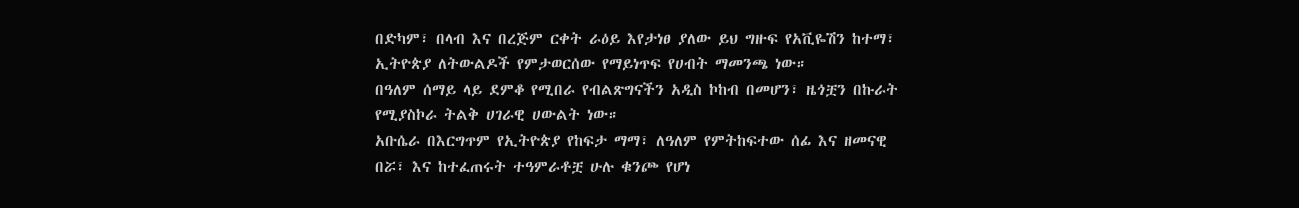በድካም፣ በላብ እና በረጅም ርቀት ራዕይ እየታነፀ ያለው ይህ ግዙፍ የአቪዬሽን ከተማ፣ ኢትዮጵያ ለትውልዶች የምታወርሰው የማይነጥፍ የሀብት ማመንጫ ነው።
በዓለም ሰማይ ላይ ደምቆ የሚበራ የብልጽግናችን አዲስ ኮከብ በመሆን፣ ዜጎቿን በኩራት የሚያስኮራ ትልቅ ሀገራዊ ሀውልት ነው።
አቡሴራ በእርግጥም የኢትዮጵያ የከፍታ ማማ፣ ለዓለም የምትከፍተው ሰፊ እና ዘመናዊ በሯ፣ እና ከተፈጠሩት ተዓምራቶቿ ሁሉ ቁንጮ የሆነ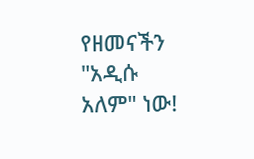የዘመናችን "አዲሱ አለም" ነው!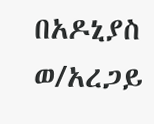በአዶኒያስ ወ/አረጋይ